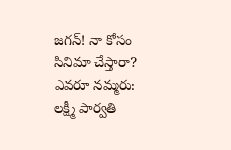జగన్! నా కోసం సినిమా చేస్తారా? ఎవరూ నమ్మరు: లక్ష్మీ పార్వతి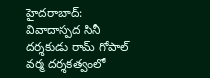హైదరాబాద్: వివాదాస్పద సినీ దర్శకుడు రామ్ గోపాల్ వర్మ దర్శకత్వంలో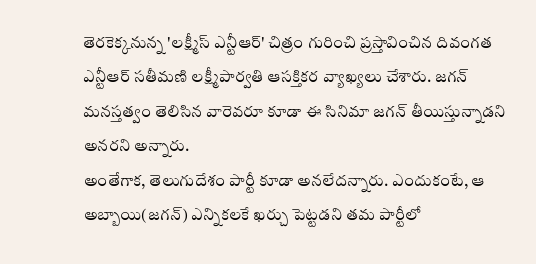తెరకెక్కనున్న 'లక్ష్మీస్ ఎన్టీఆర్' చిత్రం గురించి ప్రస్తావించిన దివంగత ఎన్టీఆర్ సతీమణి లక్ష్మీపార్వతి ఆసక్తికర వ్యాఖ్యలు చేశారు. జగన్ మనస్తత్వం తెలిసిన వారెవరూ కూడా ఈ సినిమా జగన్ తీయిస్తున్నాడని అనరని అన్నారు.
అంతేగాక, తెలుగుదేశం పార్టీ కూడా అనలేదన్నారు. ఎందుకంటే, ఆ అబ్బాయి(జగన్) ఎన్నికలకే ఖర్చు పెట్టడని తమ పార్టీలో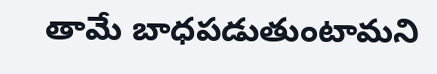తామే బాధపడుతుంటామని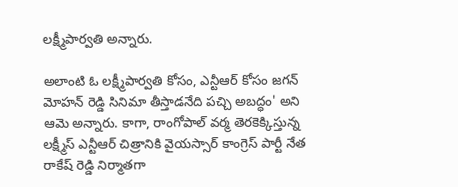లక్ష్మీపార్వతి అన్నారు.

అలాంటి ఓ లక్ష్మీపార్వతి కోసం, ఎన్టీఆర్ కోసం జగన్ మోహన్ రెడ్డి సినిమా తీస్తాడనేది పచ్చి అబద్ధం' అని ఆమె అన్నారు. కాగా, రాంగోపాల్ వర్మ తెరకెక్కిస్తున్న లక్ష్మీస్ ఎన్టీఆర్ చిత్రానికి వైయస్సార్ కాంగ్రెస్ పార్టీ నేత రాకేష్ రెడ్డి నిర్మాతగా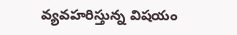వ్యవహరిస్తున్న విషయం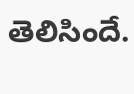తెలిసిందే.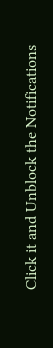Click it and Unblock the Notifications